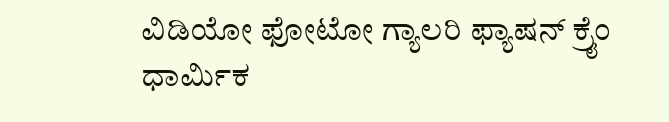ವಿಡಿಯೋ ಫೋಟೋ ಗ್ಯಾಲರಿ ಫ್ಯಾಷನ್ ಕ್ರೈಂ ಧಾರ್ಮಿಕ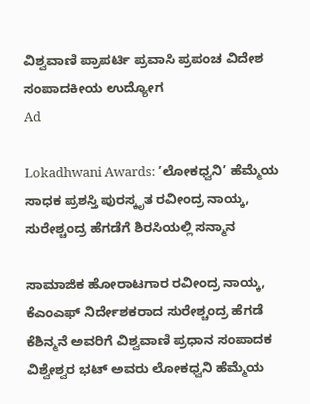ವಿಶ್ವವಾಣಿ ಪ್ರಾಪರ್ಟಿ ಪ್ರವಾಸಿ ಪ್ರಪಂಚ ವಿದೇಶ ಸಂಪಾದಕೀಯ ಉದ್ಯೋಗ
Ad

Lokadhwani Awards: ʼಲೋಕಧ್ವನಿ’ ಹೆಮ್ಮೆಯ ಸಾಧಕ ಪ್ರಶಸ್ತಿ ಪುರಸ್ಕೃತ ರವೀಂದ್ರ ನಾಯ್ಕ, ಸುರೇಶ್ಚಂದ್ರ ಹೆಗಡೆಗೆ ಶಿರಸಿಯಲ್ಲಿ ಸನ್ಮಾನ

ಸಾಮಾಜಿಕ ಹೋರಾಟಗಾರ ರವೀಂದ್ರ ನಾಯ್ಕ, ಕೆಎಂಎಫ್ ನಿರ್ದೇಶಕರಾದ ಸುರೇಶ್ಚಂದ್ರ ಹೆಗಡೆ ಕೆಶಿನ್ಮನೆ ಅವರಿಗೆ ವಿಶ್ವವಾಣಿ ಪ್ರಧಾನ ಸಂಪಾದಕ ವಿಶ್ವೇಶ್ವರ ಭಟ್ ಅವರು ಲೋಕಧ್ವನಿ ಹೆಮ್ಮೆಯ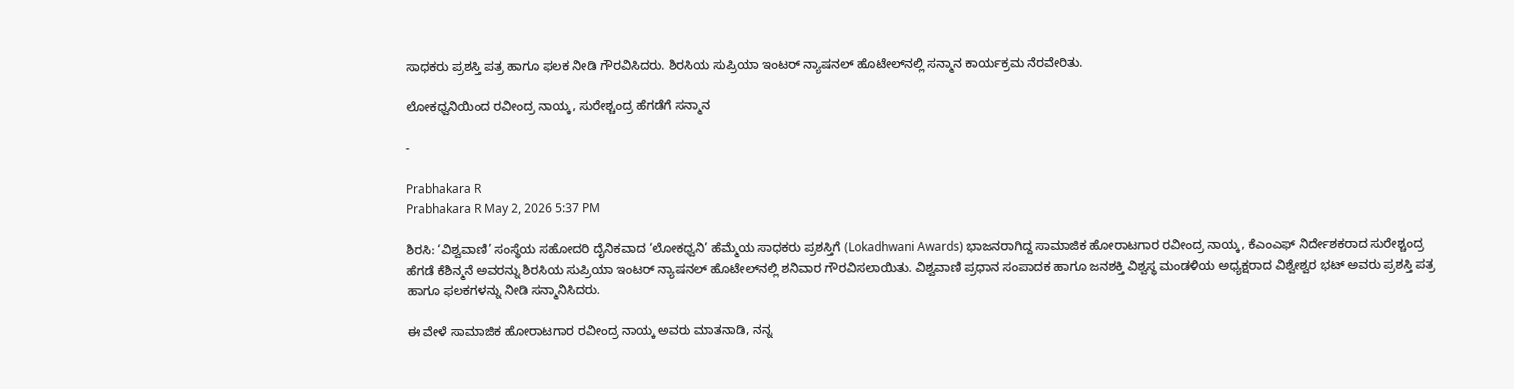ಸಾಧಕರು ಪ್ರಶಸ್ತಿ ಪತ್ರ ಹಾಗೂ ಫಲಕ ನೀಡಿ ಗೌರವಿಸಿದರು. ಶಿರಸಿಯ ಸುಪ್ರಿಯಾ ಇಂಟರ್ ನ್ಯಾಷನಲ್ ಹೊಟೇಲ್‌ನಲ್ಲಿ ಸನ್ಮಾನ ಕಾರ್ಯಕ್ರಮ ನೆರವೇರಿತು.

ಲೋಕಧ್ವನಿಯಿಂದ ರವೀಂದ್ರ ನಾಯ್ಕ, ಸುರೇಶ್ಚಂದ್ರ ಹೆಗಡೆಗೆ ಸನ್ಮಾನ

-

Prabhakara R
Prabhakara R May 2, 2026 5:37 PM

ಶಿರಸಿ: ‘ವಿಶ್ವವಾಣಿ’ ಸಂಸ್ಥೆಯ ಸಹೋದರಿ ದೈನಿಕವಾದ ‘ಲೋಕಧ್ವನಿ’ ಹೆಮ್ಮೆಯ ಸಾಧಕರು ಪ್ರಶಸ್ತಿಗೆ (Lokadhwani Awards) ಭಾಜನರಾಗಿದ್ದ ಸಾಮಾಜಿಕ ಹೋರಾಟಗಾರ ರವೀಂದ್ರ ನಾಯ್ಕ, ಕೆಎಂಎಫ್ ನಿರ್ದೇಶಕರಾದ ಸುರೇಶ್ಚಂದ್ರ ಹೆಗಡೆ ಕೆಶಿನ್ಮನೆ ಅವರನ್ನು ಶಿರಸಿಯ ಸುಪ್ರಿಯಾ ಇಂಟರ್ ನ್ಯಾಷನಲ್ ಹೊಟೇಲ್‌ನಲ್ಲಿ ಶನಿವಾರ ಗೌರವಿಸಲಾಯಿತು. ವಿಶ್ವವಾಣಿ ಪ್ರಧಾನ ಸಂಪಾದಕ ಹಾಗೂ ಜನಶಕ್ತಿ ವಿಶ್ವಸ್ಥ ಮಂಡಳಿಯ ಅಧ್ಯಕ್ಷರಾದ ವಿಶ್ವೇಶ್ವರ ಭಟ್ ಅವರು ಪ್ರಶಸ್ತಿ ಪತ್ರ ಹಾಗೂ ಫಲಕಗಳನ್ನು ನೀಡಿ ಸನ್ಮಾನಿಸಿದರು.

ಈ ವೇಳೆ ಸಾಮಾಜಿಕ ಹೋರಾಟಗಾರ ರವೀಂದ್ರ ನಾಯ್ಕ ಅವರು ಮಾತನಾಡಿ, ನನ್ನ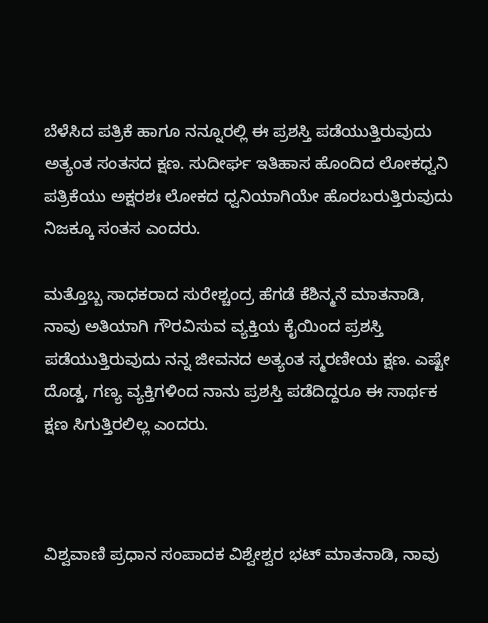ಬೆಳೆಸಿದ ಪತ್ರಿಕೆ ಹಾಗೂ ನನ್ನೂರಲ್ಲಿ ಈ ಪ್ರಶಸ್ತಿ ಪಡೆಯುತ್ತಿರುವುದು ಅತ್ಯಂತ ಸಂತಸದ ಕ್ಷಣ. ಸುದೀರ್ಘ ಇತಿಹಾಸ ಹೊಂದಿದ ಲೋಕಧ್ವನಿ ಪತ್ರಿಕೆಯು ಅಕ್ಷರಶಃ ಲೋಕದ ಧ್ವನಿಯಾಗಿಯೇ ಹೊರಬರುತ್ತಿರುವುದು ನಿಜಕ್ಕೂ ಸಂತಸ ಎಂದರು.

ಮತ್ತೊಬ್ಬ ಸಾಧಕರಾದ ಸುರೇಶ್ಚಂದ್ರ ಹೆಗಡೆ ಕೆಶಿನ್ಮನೆ ಮಾತನಾಡಿ, ನಾವು ಅತಿಯಾಗಿ ಗೌರವಿಸುವ ವ್ಯಕ್ತಿಯ ಕೈಯಿಂದ ಪ್ರಶಸ್ತಿ ಪಡೆಯುತ್ತಿರುವುದು ನನ್ನ ಜೀವನದ ಅತ್ಯಂತ ಸ್ಮರಣೀಯ ಕ್ಷಣ. ಎಷ್ಟೇ ದೊಡ್ಡ, ಗಣ್ಯ ವ್ಯಕ್ತಿಗಳಿಂದ ನಾನು ಪ್ರಶಸ್ತಿ ಪಡೆದಿದ್ದರೂ ಈ ಸಾರ್ಥಕ ಕ್ಷಣ ಸಿಗುತ್ತಿರಲಿಲ್ಲ ಎಂದರು.



ವಿಶ್ವವಾಣಿ ಪ್ರಧಾನ ಸಂಪಾದಕ ವಿಶ್ವೇಶ್ವರ ಭಟ್ ಮಾತನಾಡಿ, ನಾವು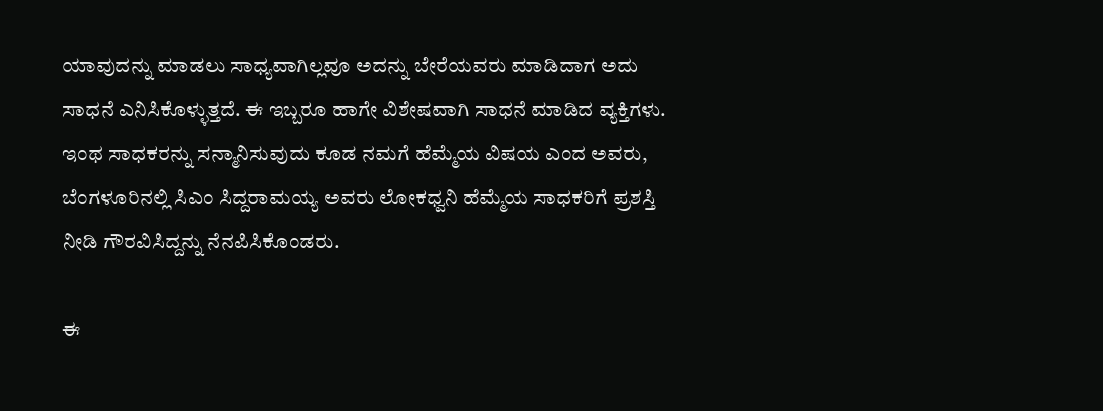ಯಾವುದನ್ನು ಮಾಡಲು ಸಾಧ್ಯವಾಗಿಲ್ಲವೂ ಅದನ್ನು ಬೇರೆಯವರು ಮಾಡಿದಾಗ ಅದು ಸಾಧನೆ ಎನಿಸಿಕೊಳ್ಳುತ್ತದೆ. ಈ ಇಬ್ಬರೂ ಹಾಗೇ ವಿಶೇಷವಾಗಿ ಸಾಧನೆ ಮಾಡಿದ ವ್ಯಕ್ತಿಗಳು. ಇಂಥ ಸಾಧಕರನ್ನು ಸನ್ಮಾನಿಸುವುದು ಕೂಡ ನಮಗೆ ಹೆಮ್ಮೆಯ ವಿಷಯ ಎಂದ ಅವರು, ಬೆಂಗಳೂರಿನಲ್ಲಿ ಸಿಎಂ ಸಿದ್ದರಾಮಯ್ಯ ಅವರು ಲೋಕಧ್ವನಿ ಹೆಮ್ಮೆಯ ಸಾಧಕರಿಗೆ ಪ್ರಶಸ್ತಿ ನೀಡಿ ಗೌರವಿಸಿದ್ದನ್ನು ನೆನಪಿಸಿಕೊಂಡರು.

ಈ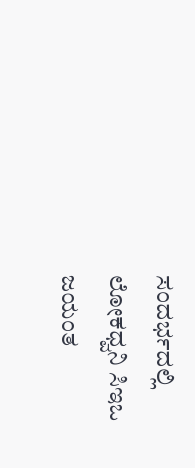ಸಂದರ್ಭದಲ್ಲಿ ಲೋಕಧ್ವನಿ ಸಿಇಒ ಜಯಂತ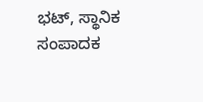ಭಟ್, ಸ್ಥಾನಿಕ ಸಂಪಾದಕ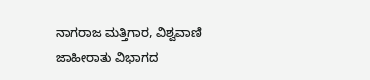ನಾಗರಾಜ ಮತ್ತಿಗಾರ, ವಿಶ್ವವಾಣಿ ಜಾಹೀರಾತು ವಿಭಾಗದ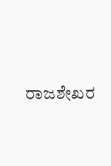ರಾಜಶೇಖರ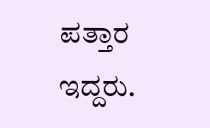ಪತ್ತಾರ ಇದ್ದರು.